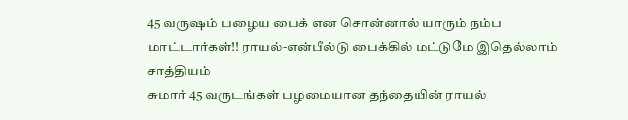45 வருஷம் பழைய பைக் என சொன்னால் யாரும் நம்ப மாட்டார்கள்!! ராயல்-என்பீல்டு பைக்கில் மட்டுமே இதெல்லாம் சாத்தியம்
சுமார் 45 வருடங்கள் பழமையான தந்தையின் ராயல்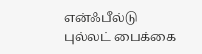என்ஃபீல்டு புல்லட் பைக்கை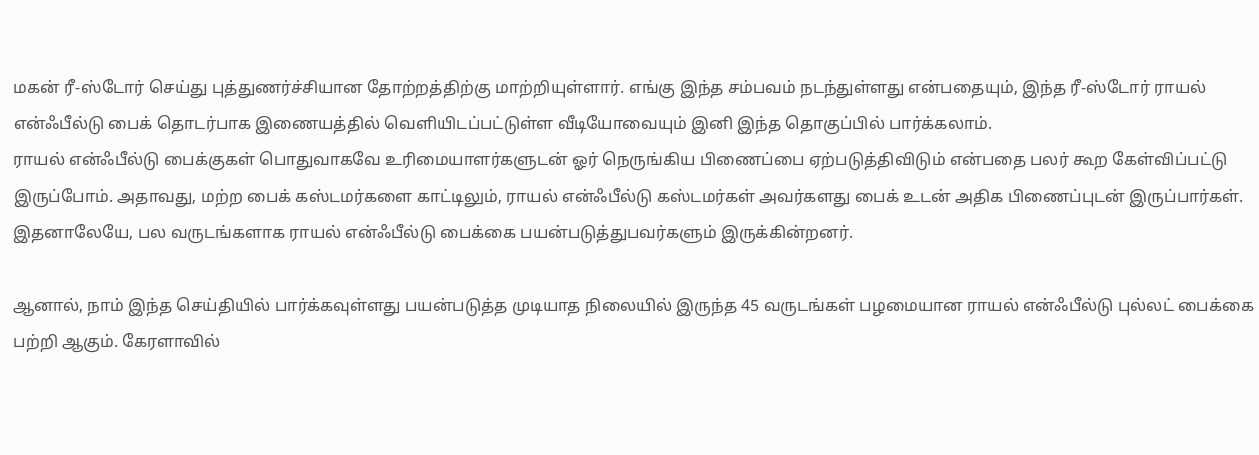மகன் ரீ-ஸ்டோர் செய்து புத்துணர்ச்சியான தோற்றத்திற்கு மாற்றியுள்ளார். எங்கு இந்த சம்பவம் நடந்துள்ளது என்பதையும், இந்த ரீ-ஸ்டோர் ராயல் என்ஃபீல்டு பைக் தொடர்பாக இணையத்தில் வெளியிடப்பட்டுள்ள வீடியோவையும் இனி இந்த தொகுப்பில் பார்க்கலாம்.
ராயல் என்ஃபீல்டு பைக்குகள் பொதுவாகவே உரிமையாளர்களுடன் ஓர் நெருங்கிய பிணைப்பை ஏற்படுத்திவிடும் என்பதை பலர் கூற கேள்விப்பட்டு இருப்போம். அதாவது, மற்ற பைக் கஸ்டமர்களை காட்டிலும், ராயல் என்ஃபீல்டு கஸ்டமர்கள் அவர்களது பைக் உடன் அதிக பிணைப்புடன் இருப்பார்கள். இதனாலேயே, பல வருடங்களாக ராயல் என்ஃபீல்டு பைக்கை பயன்படுத்துபவர்களும் இருக்கின்றனர்.

ஆனால், நாம் இந்த செய்தியில் பார்க்கவுள்ளது பயன்படுத்த முடியாத நிலையில் இருந்த 45 வருடங்கள் பழமையான ராயல் என்ஃபீல்டு புல்லட் பைக்கை பற்றி ஆகும். கேரளாவில்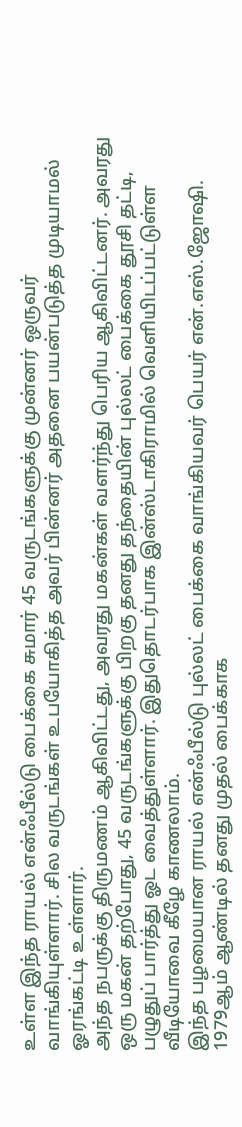உள்ள இந்த ராயல் என்ஃபீல்டு பைக்கை சுமார் 45 வருடங்களுக்கு முன்னர் ஒருவர் வாங்கியுள்ளார். சில வருடங்கள் உபயோகித்த அவர் பின்னர் அதனை பயன்படுத்த முடியாமல் ஓரங்கட்டி உள்ளார்.
அந்த நபருக்கு திருமணம் ஆகிவிட்டது, அவரது மகன்கள் வளர்ந்து பெரிய ஆகிவிட்டனர். அவரது ஒரு மகன் தற்போது, 45 வருடங்களுக்கு பிறகு தனது தந்தையின் புல்லட் பைக்கை தூசி தட்டி, பழுதுப் பார்த்து ஓட வைத்துள்ளார். இதுதொடர்பாக இன்ஸ்டாகிராமில் வெளியிடப்பட்டுள்ள வீடியோவை கீழே காணலாம்.
இந்த பழமையான ராயல் என்ஃபீல்டு புல்லட் பைக்கை வாங்கியவர் பெயர் என்.எஸ்.ஜோஷி. 1979ஆம் ஆண்டில் தனது முதல் பைக்காக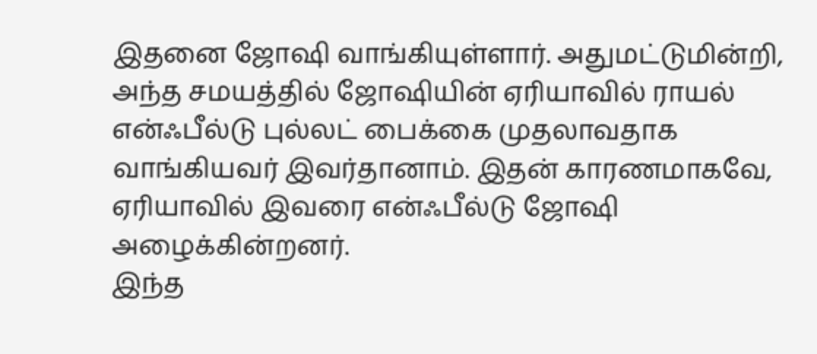இதனை ஜோஷி வாங்கியுள்ளார். அதுமட்டுமின்றி, அந்த சமயத்தில் ஜோஷியின் ஏரியாவில் ராயல் என்ஃபீல்டு புல்லட் பைக்கை முதலாவதாக வாங்கியவர் இவர்தானாம். இதன் காரணமாகவே, ஏரியாவில் இவரை என்ஃபீல்டு ஜோஷி அழைக்கின்றனர்.
இந்த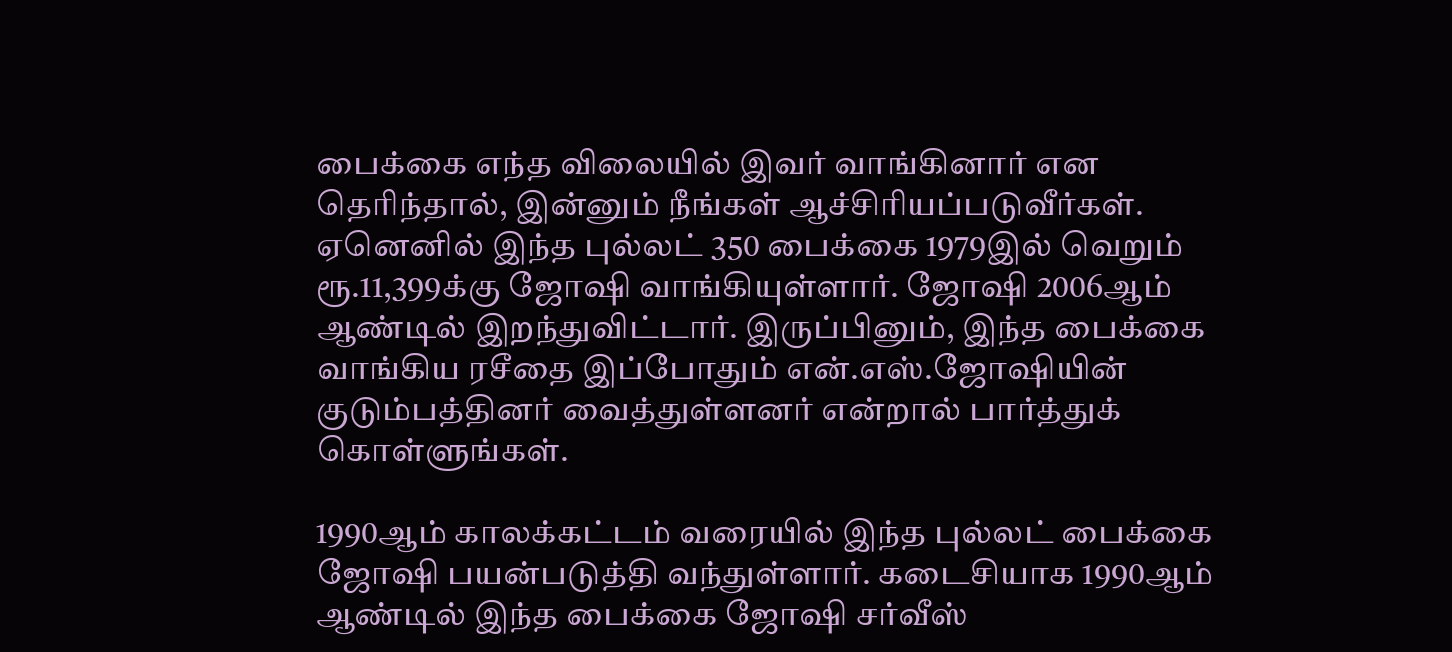பைக்கை எந்த விலையில் இவர் வாங்கினார் என தெரிந்தால், இன்னும் நீங்கள் ஆச்சிரியப்படுவீர்கள். ஏனெனில் இந்த புல்லட் 350 பைக்கை 1979இல் வெறும் ரூ.11,399க்கு ஜோஷி வாங்கியுள்ளார். ஜோஷி 2006ஆம் ஆண்டில் இறந்துவிட்டார். இருப்பினும், இந்த பைக்கை வாங்கிய ரசீதை இப்போதும் என்.எஸ்.ஜோஷியின் குடும்பத்தினர் வைத்துள்ளனர் என்றால் பார்த்துக் கொள்ளுங்கள்.

1990ஆம் காலக்கட்டம் வரையில் இந்த புல்லட் பைக்கை ஜோஷி பயன்படுத்தி வந்துள்ளார். கடைசியாக 1990ஆம் ஆண்டில் இந்த பைக்கை ஜோஷி சர்வீஸ்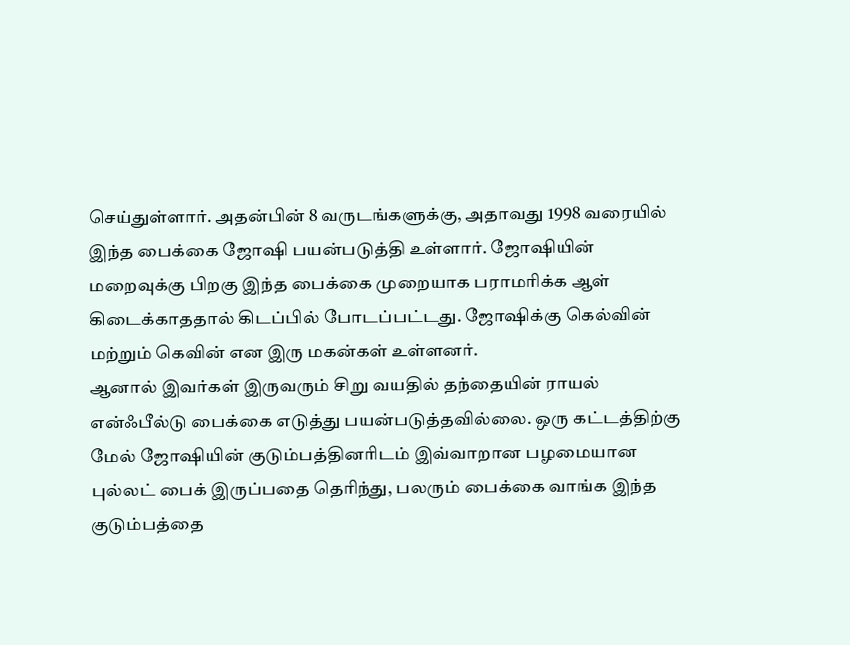செய்துள்ளார். அதன்பின் 8 வருடங்களுக்கு, அதாவது 1998 வரையில் இந்த பைக்கை ஜோஷி பயன்படுத்தி உள்ளார். ஜோஷியின் மறைவுக்கு பிறகு இந்த பைக்கை முறையாக பராமரிக்க ஆள் கிடைக்காததால் கிடப்பில் போடப்பட்டது. ஜோஷிக்கு கெல்வின் மற்றும் கெவின் என இரு மகன்கள் உள்ளனர்.
ஆனால் இவர்கள் இருவரும் சிறு வயதில் தந்தையின் ராயல் என்ஃபீல்டு பைக்கை எடுத்து பயன்படுத்தவில்லை. ஒரு கட்டத்திற்கு மேல் ஜோஷியின் குடும்பத்தினரிடம் இவ்வாறான பழமையான புல்லட் பைக் இருப்பதை தெரிந்து, பலரும் பைக்கை வாங்க இந்த குடும்பத்தை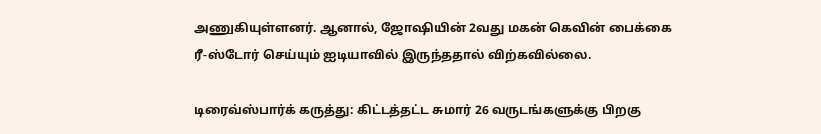அணுகியுள்ளனர். ஆனால், ஜோஷியின் 2வது மகன் கெவின் பைக்கை ரீ-ஸ்டோர் செய்யும் ஐடியாவில் இருந்ததால் விற்கவில்லை.

டிரைவ்ஸ்பார்க் கருத்து: கிட்டத்தட்ட சுமார் 26 வருடங்களுக்கு பிறகு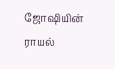ஜோஷியின் ராயல்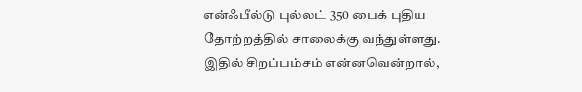என்ஃபீல்டு புல்லட் 350 பைக் புதிய தோற்றத்தில் சாலைக்கு வந்துள்ளது. இதில் சிறப்பம்சம் என்னவென்றால்,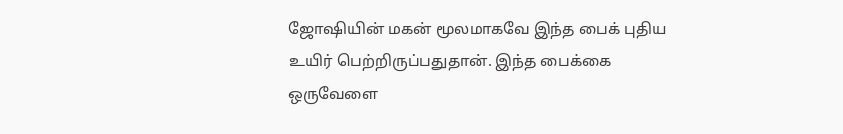ஜோஷியின் மகன் மூலமாகவே இந்த பைக் புதிய உயிர் பெற்றிருப்பதுதான். இந்த பைக்கை ஒருவேளை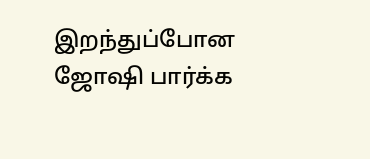இறந்துப்போன ஜோஷி பார்க்க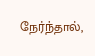நேர்ந்தால்,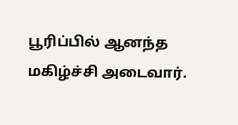பூரிப்பில் ஆனந்த மகிழ்ச்சி அடைவார்.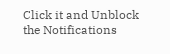Click it and Unblock the Notifications